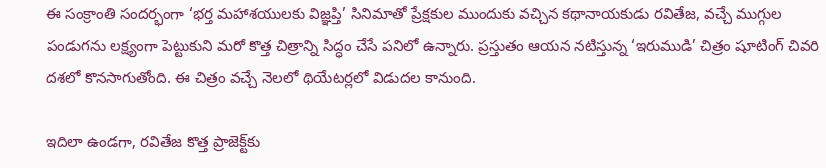ఈ సంక్రాంతి సందర్భంగా ‘భర్త మహాశయులకు విజ్ఞప్తి’ సినిమాతో ప్రేక్షకుల ముందుకు వచ్చిన కథానాయకుడు రవితేజ, వచ్చే ముగ్గుల పండుగను లక్ష్యంగా పెట్టుకుని మరో కొత్త చిత్రాన్ని సిద్ధం చేసే పనిలో ఉన్నారు. ప్రస్తుతం ఆయన నటిస్తున్న ‘ఇరుముడి’ చిత్రం షూటింగ్‌ చివరి దశలో కొనసాగుతోంది. ఈ చిత్రం వచ్చే నెలలో థియేటర్లలో విడుదల కానుంది.

ఇదిలా ఉండగా, రవితేజ కొత్త ప్రాజెక్ట్‌కు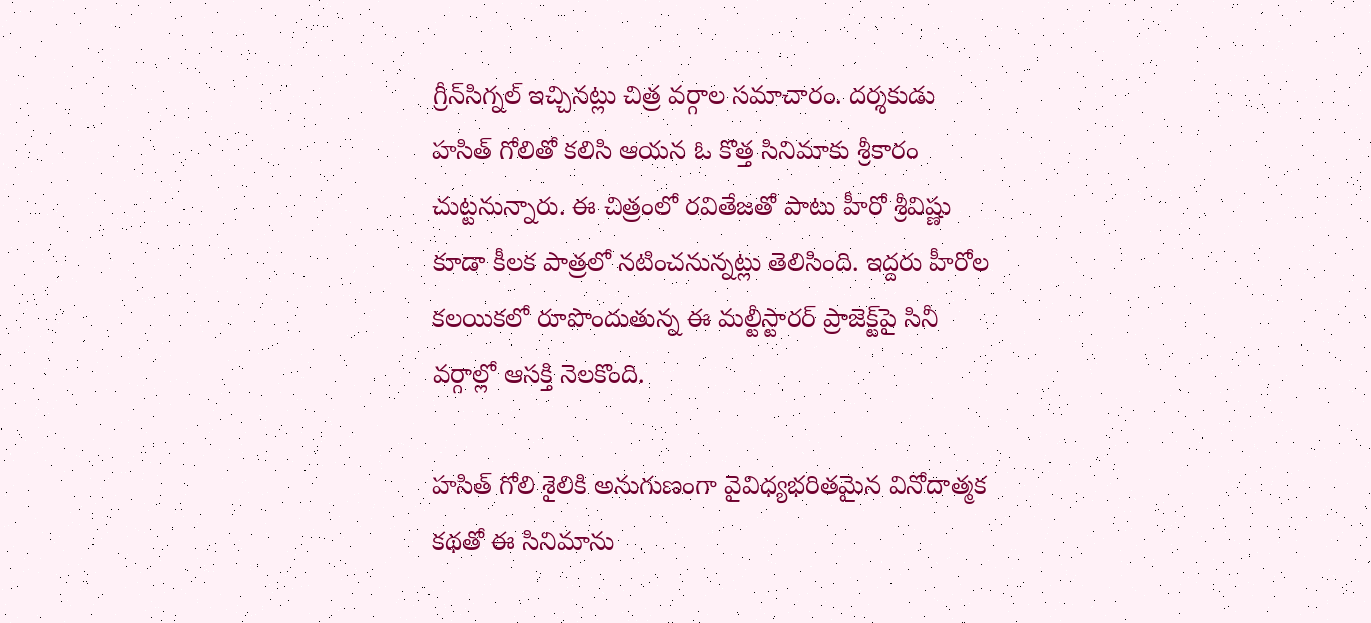గ్రీన్‌సిగ్నల్‌ ఇచ్చినట్లు చిత్ర వర్గాల సమాచారం. దర్శకుడు హసిత్‌ గోలితో కలిసి ఆయన ఓ కొత్త సినిమాకు శ్రీకారం చుట్టనున్నారు. ఈ చిత్రంలో రవితేజతో పాటు హీరో శ్రీవిష్ణు కూడా కీలక పాత్రలో నటించనున్నట్లు తెలిసింది. ఇద్దరు హీరోల కలయికలో రూపొందుతున్న ఈ మల్టీస్టారర్‌ ప్రాజెక్ట్‌పై సినీ వర్గాల్లో ఆసక్తి నెలకొంది.

హసిత్‌ గోలి శైలికి అనుగుణంగా వైవిధ్యభరితమైన వినోదాత్మక కథతో ఈ సినిమాను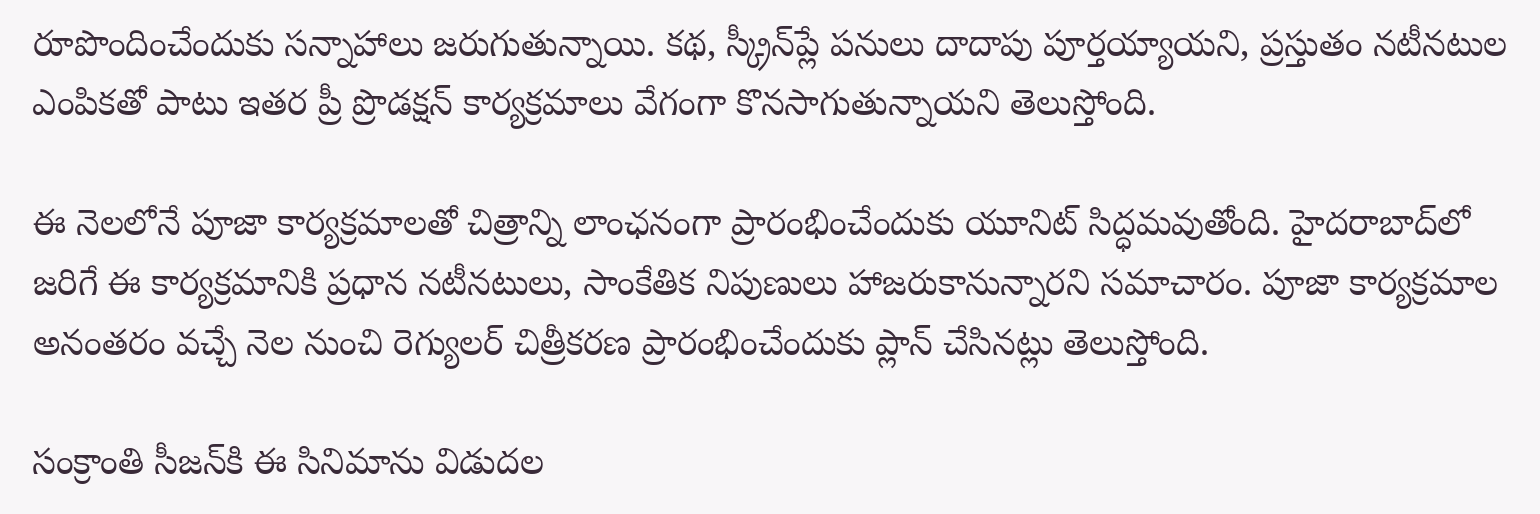రూపొందించేందుకు సన్నాహాలు జరుగుతున్నాయి. కథ, స్క్రీన్‌ప్లే పనులు దాదాపు పూర్తయ్యాయని, ప్రస్తుతం నటీనటుల ఎంపికతో పాటు ఇతర ప్రీ ప్రొడక్షన్‌ కార్యక్రమాలు వేగంగా కొనసాగుతున్నాయని తెలుస్తోంది.

ఈ నెలలోనే పూజా కార్యక్రమాలతో చిత్రాన్ని లాంఛనంగా ప్రారంభించేందుకు యూనిట్‌ సిద్ధమవుతోంది. హైదరాబాద్‌లో జరిగే ఈ కార్యక్రమానికి ప్రధాన నటీనటులు, సాంకేతిక నిపుణులు హాజరుకానున్నారని సమాచారం. పూజా కార్యక్రమాల అనంతరం వచ్చే నెల నుంచి రెగ్యులర్‌ చిత్రీకరణ ప్రారంభించేందుకు ప్లాన్‌ చేసినట్లు తెలుస్తోంది.

సంక్రాంతి సీజన్‌కి ఈ సినిమాను విడుదల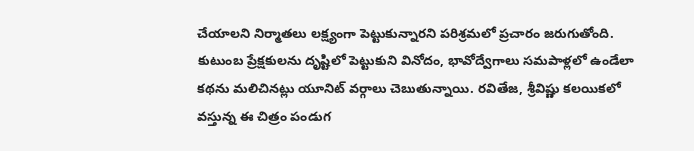చేయాలని నిర్మాతలు లక్ష్యంగా పెట్టుకున్నారని పరిశ్రమలో ప్రచారం జరుగుతోంది. కుటుంబ ప్రేక్షకులను దృష్టిలో పెట్టుకుని వినోదం, భావోద్వేగాలు సమపాళ్లలో ఉండేలా కథను మలిచినట్లు యూనిట్‌ వర్గాలు చెబుతున్నాయి. రవితేజ, శ్రీవిష్ణు కలయికలో వస్తున్న ఈ చిత్రం పండుగ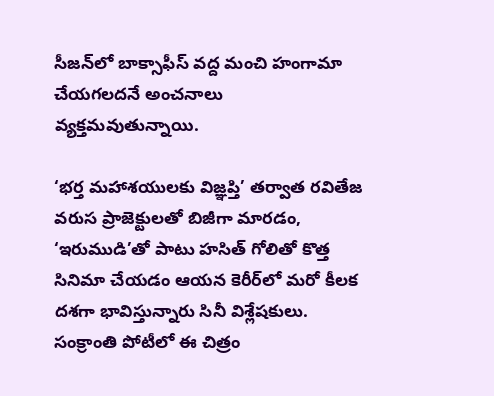సీజన్‌లో బాక్సాఫీస్‌ వద్ద మంచి హంగామా చేయగలదనే అంచనాలు వ్యక్తమవుతున్నాయి.

‘భర్త మహాశయులకు విజ్ఞప్తి’ తర్వాత రవితేజ వరుస ప్రాజెక్టులతో బిజీగా మారడం, ‘ఇరుముడి’తో పాటు హసిత్‌ గోలితో కొత్త సినిమా చేయడం ఆయన కెరీర్‌లో మరో కీలక దశగా భావిస్తున్నారు సినీ విశ్లేషకులు. సంక్రాంతి పోటీలో ఈ చిత్రం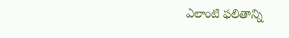ఎలాంటి ఫలితాన్ని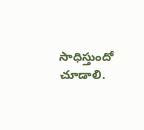సాధిస్తుందో చూడాలి.